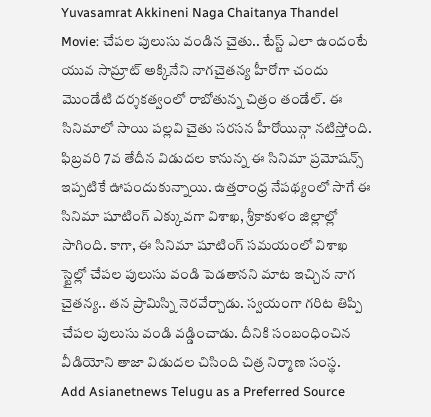Yuvasamrat Akkineni Naga Chaitanya Thandel Movie: చేపల పులుసు వండిన చైతు.. టేస్ట్ ఎలా ఉందంటే
యువ సామ్రాట్ అక్కినేని నాగచైతన్య హీరోగా చందు మొండేటి దర్శకత్వంలో రాబోతున్న చిత్రం తండేల్. ఈ సినిమాలో సాయి పల్లవి చైతు సరసన హీరోయిన్గా నటిస్తోంది. ఫిబ్రవరి 7వ తేదీన విడుదల కానున్న ఈ సినిమా ప్రమోషన్స్ ఇప్పటికే ఊపందుకున్నాయి. ఉత్తరాంధ్ర నేపథ్యంలో సాగే ఈ సినిమా షూటింగ్ ఎక్కువగా విశాఖ, శ్రీకాకుళం జిల్లాల్లో సాగింది. కాగా, ఈ సినిమా షూటింగ్ సమయంలో విశాఖ స్టైల్లో చేపల పులుసు వండి పెడతానని మాట ఇచ్చిన నాగ చైతన్య.. తన ప్రామిస్ని నెరవేర్చాడు. స్వయంగా గరిట తిప్పి చేపల పులుసు వండి వడ్డించాడు. దీనికి సంబంధించిన వీడియోని తాజా విడుదల చిసింది చిత్ర నిర్మాణ సంస్థ.
Add Asianetnews Telugu as a Preferred Source